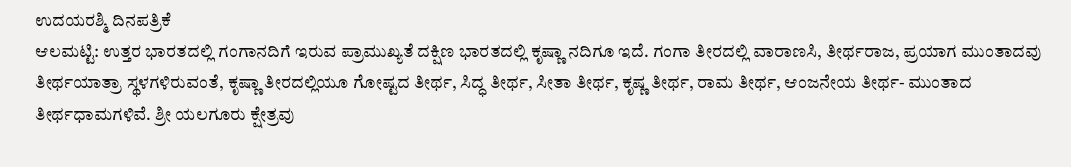ಉದಯರಶ್ಮಿ ದಿನಪತ್ರಿಕೆ
ಆಲಮಟ್ಟಿ: ಉತ್ತರ ಭಾರತದಲ್ಲಿ ಗಂಗಾನದಿಗೆ ಇರುವ ಪ್ರಾಮುಖ್ಯತೆ ದಕ್ಷಿಣ ಭಾರತದಲ್ಲಿ ಕೃಷ್ಣಾ ನದಿಗೂ ಇದೆ. ಗಂಗಾ ತೀರದಲ್ಲಿ ವಾರಾಣಸಿ, ತೀರ್ಥರಾಜ, ಪ್ರಯಾಗ ಮುಂತಾದವು ತೀರ್ಥಯಾತ್ರಾ ಸ್ಥಳಗಳಿರುವಂತೆ, ಕೃಷ್ಣಾ ತೀರದಲ್ಲಿಯೂ ಗೋಷ್ಟದ ತೀರ್ಥ, ಸಿದ್ಧ ತೀರ್ಥ, ಸೀತಾ ತೀರ್ಥ, ಕೃಷ್ಣ ತೀರ್ಥ, ರಾಮ ತೀರ್ಥ, ಆಂಜನೇಯ ತೀರ್ಥ- ಮುಂತಾದ ತೀರ್ಥಧಾಮಗಳಿವೆ. ಶ್ರೀ ಯಲಗೂರು ಕ್ಷೇತ್ರವು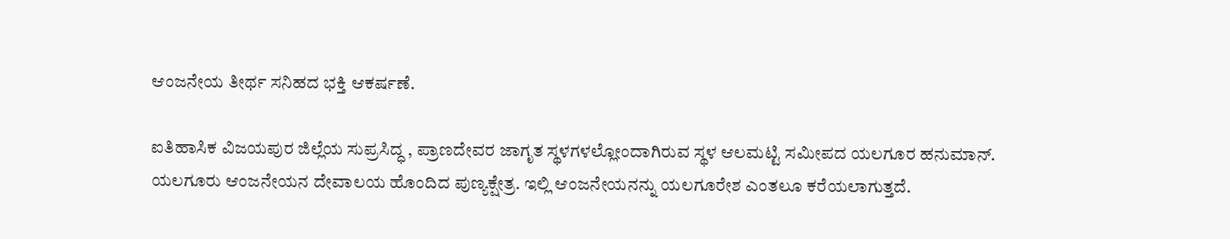ಆಂಜನೇಯ ತೀರ್ಥ ಸನಿಹದ ಭಕ್ತಿ ಆಕರ್ಷಣೆ.

ಐತಿಹಾಸಿಕ ವಿಜಯಪುರ ಜಿಲ್ಲೆಯ ಸುಪ್ರಸಿದ್ಧ , ಪ್ರಾಣದೇವರ ಜಾಗೃತ ಸ್ಥಳಗಳಲ್ಲೋಂದಾಗಿರುವ ಸ್ಥಳ ಆಲಮಟ್ಟಿ ಸಮೀಪದ ಯಲಗೂರ ಹನುಮಾನ್.
ಯಲಗೂರು ಆಂಜನೇಯನ ದೇವಾಲಯ ಹೊಂದಿದ ಪುಣ್ಯಕ್ಷೇತ್ರ. ಇಲ್ಲಿ ಆಂಜನೇಯನನ್ನು ಯಲಗೂರೇಶ ಎಂತಲೂ ಕರೆಯಲಾಗುತ್ತದೆ.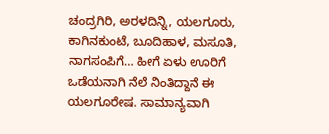ಚಂದ್ರಗಿರಿ, ಅರಳದಿನ್ನಿ, ಯಲಗೂರು, ಕಾಗಿನಕುಂಟೆ, ಬೂದಿಹಾಳ, ಮಸೂತಿ, ನಾಗಸಂಪಿಗೆ… ಹೀಗೆ ಏಳು ಊರಿಗೆ ಒಡೆಯನಾಗಿ ನೆಲೆ ನಿಂತಿದ್ದಾನೆ ಈ ಯಲಗೂರೇಷ. ಸಾಮಾನ್ಯವಾಗಿ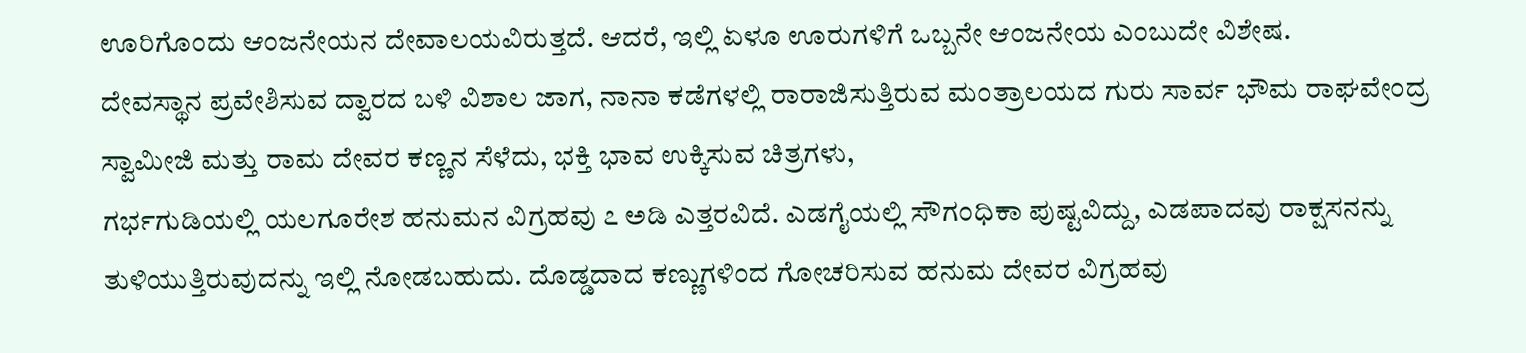ಊರಿಗೊಂದು ಆಂಜನೇಯನ ದೇವಾಲಯವಿರುತ್ತದೆ. ಆದರೆ, ಇಲ್ಲಿ ಏಳೂ ಊರುಗಳಿಗೆ ಒಬ್ಬನೇ ಆಂಜನೇಯ ಎಂಬುದೇ ವಿಶೇಷ.
ದೇವಸ್ಥಾನ ಪ್ರವೇಶಿಸುವ ದ್ವಾರದ ಬಳಿ ವಿಶಾಲ ಜಾಗ, ನಾನಾ ಕಡೆಗಳಲ್ಲಿ ರಾರಾಜಿಸುತ್ತಿರುವ ಮಂತ್ರಾಲಯದ ಗುರು ಸಾರ್ವ ಭೌಮ ರಾಘವೇಂದ್ರ ಸ್ವಾಮೀಜಿ ಮತ್ತು ರಾಮ ದೇವರ ಕಣ್ಣನ ಸೆಳೆದು, ಭಕ್ತಿ ಭಾವ ಉಕ್ಕಿಸುವ ಚಿತ್ರಗಳು,
ಗರ್ಭಗುಡಿಯಲ್ಲಿ ಯಲಗೂರೇಶ ಹನುಮನ ವಿಗ್ರಹವು ೭ ಅಡಿ ಎತ್ತರವಿದೆ. ಎಡಗೈಯಲ್ಲಿ ಸೌಗಂಧಿಕಾ ಪುಷ್ಟವಿದ್ದು, ಎಡಪಾದವು ರಾಕ್ಷಸನನ್ನು ತುಳಿಯುತ್ತಿರುವುದನ್ನು ಇಲ್ಲಿ ನೋಡಬಹುದು. ದೊಡ್ಡದಾದ ಕಣ್ಣುಗಳಿಂದ ಗೋಚರಿಸುವ ಹನುಮ ದೇವರ ವಿಗ್ರಹವು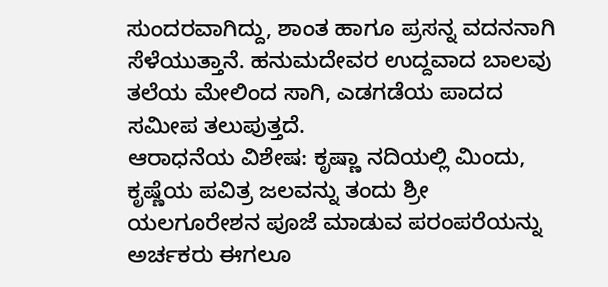ಸುಂದರವಾಗಿದ್ದು, ಶಾಂತ ಹಾಗೂ ಪ್ರಸನ್ನ ವದನನಾಗಿ ಸೆಳೆಯುತ್ತಾನೆ. ಹನುಮದೇವರ ಉದ್ದವಾದ ಬಾಲವು ತಲೆಯ ಮೇಲಿಂದ ಸಾಗಿ, ಎಡಗಡೆಯ ಪಾದದ ಸಮೀಪ ತಲುಪುತ್ತದೆ.
ಆರಾಧನೆಯ ವಿಶೇಷ: ಕೃಷ್ಣಾ ನದಿಯಲ್ಲಿ ಮಿಂದು, ಕೃಷ್ಣೆಯ ಪವಿತ್ರ ಜಲವನ್ನು ತಂದು ಶ್ರೀ ಯಲಗೂರೇಶನ ಪೂಜೆ ಮಾಡುವ ಪರಂಪರೆಯನ್ನು ಅರ್ಚಕರು ಈಗಲೂ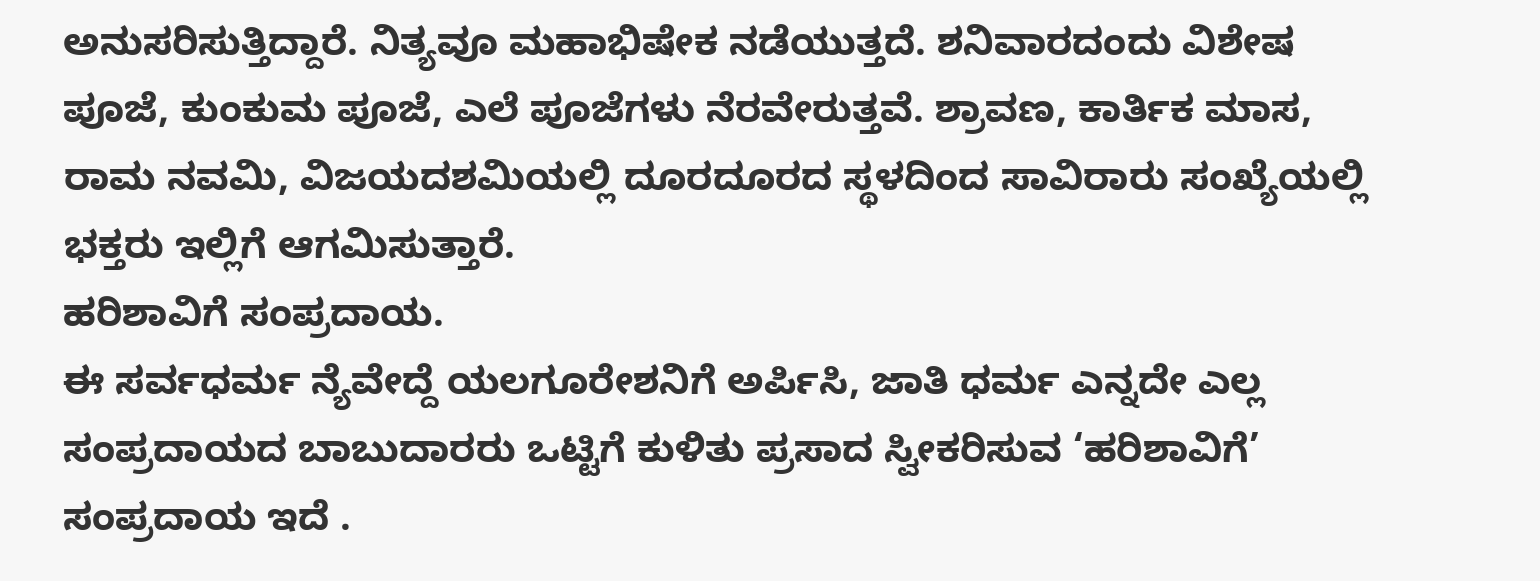ಅನುಸರಿಸುತ್ತಿದ್ದಾರೆ. ನಿತ್ಯವೂ ಮಹಾಭಿಷೇಕ ನಡೆಯುತ್ತದೆ. ಶನಿವಾರದಂದು ವಿಶೇಷ ಪೂಜೆ, ಕುಂಕುಮ ಪೂಜೆ, ಎಲೆ ಪೂಜೆಗಳು ನೆರವೇರುತ್ತವೆ. ಶ್ರಾವಣ, ಕಾರ್ತಿಕ ಮಾಸ, ರಾಮ ನವಮಿ, ವಿಜಯದಶಮಿಯಲ್ಲಿ ದೂರದೂರದ ಸ್ಥಳದಿಂದ ಸಾವಿರಾರು ಸಂಖ್ಯೆಯಲ್ಲಿ ಭಕ್ತರು ಇಲ್ಲಿಗೆ ಆಗಮಿಸುತ್ತಾರೆ.
ಹರಿಶಾವಿಗೆ ಸಂಪ್ರದಾಯ.
ಈ ಸರ್ವಧರ್ಮ ನ್ಯೆವೇದ್ದೆ ಯಲಗೂರೇಶನಿಗೆ ಅರ್ಪಿಸಿ, ಜಾತಿ ಧರ್ಮ ಎನ್ನದೇ ಎಲ್ಲ ಸಂಪ್ರದಾಯದ ಬಾಬುದಾರರು ಒಟ್ಟಿಗೆ ಕುಳಿತು ಪ್ರಸಾದ ಸ್ವೀಕರಿಸುವ ‘ಹರಿಶಾವಿಗೆ’ ಸಂಪ್ರದಾಯ ಇದೆ .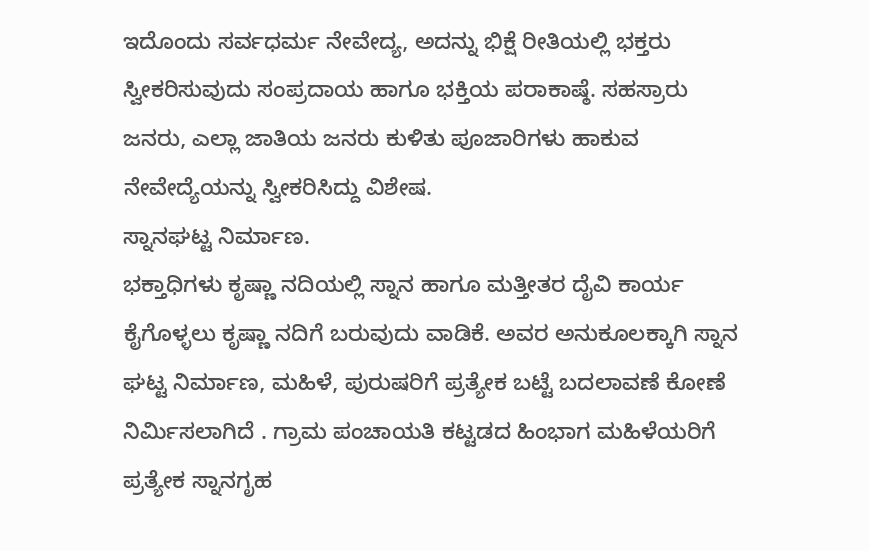ಇದೊಂದು ಸರ್ವಧರ್ಮ ನೇವೇದ್ಯ, ಅದನ್ನು ಭಿಕ್ಷೆ ರೀತಿಯಲ್ಲಿ ಭಕ್ತರು ಸ್ವೀಕರಿಸುವುದು ಸಂಪ್ರದಾಯ ಹಾಗೂ ಭಕ್ತಿಯ ಪರಾಕಾಷ್ಠೆ. ಸಹಸ್ರಾರು ಜನರು, ಎಲ್ಲಾ ಜಾತಿಯ ಜನರು ಕುಳಿತು ಪೂಜಾರಿಗಳು ಹಾಕುವ ನೇವೇದ್ಯೆಯನ್ನು ಸ್ವೀಕರಿಸಿದ್ದು ವಿಶೇಷ.
ಸ್ನಾನಘಟ್ಟ ನಿರ್ಮಾಣ.
ಭಕ್ತಾಧಿಗಳು ಕೃಷ್ಣಾ ನದಿಯಲ್ಲಿ ಸ್ನಾನ ಹಾಗೂ ಮತ್ತೀತರ ದೈವಿ ಕಾರ್ಯ ಕೈಗೊಳ್ಳಲು ಕೃಷ್ಣಾ ನದಿಗೆ ಬರುವುದು ವಾಡಿಕೆ. ಅವರ ಅನುಕೂಲಕ್ಕಾಗಿ ಸ್ನಾನ ಘಟ್ಟ ನಿರ್ಮಾಣ, ಮಹಿಳೆ, ಪುರುಷರಿಗೆ ಪ್ರತ್ಯೇಕ ಬಟ್ಟೆ ಬದಲಾವಣೆ ಕೋಣೆ ನಿರ್ಮಿಸಲಾಗಿದೆ . ಗ್ರಾಮ ಪಂಚಾಯತಿ ಕಟ್ಟಡದ ಹಿಂಭಾಗ ಮಹಿಳೆಯರಿಗೆ ಪ್ರತ್ಯೇಕ ಸ್ನಾನಗೃಹ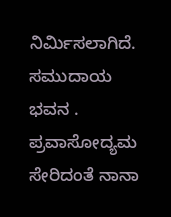ನಿರ್ಮಿಸಲಾಗಿದೆ.
ಸಮುದಾಯ ಭವನ . ಪ್ರವಾಸೋದ್ಯಮ ಸೇರಿದಂತೆ ನಾನಾ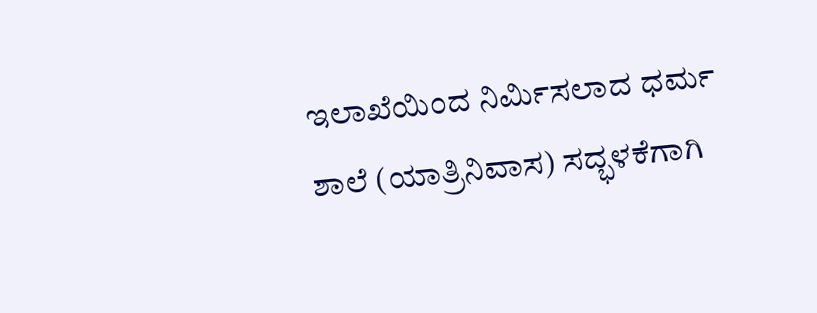ಇಲಾಖೆಯಿಂದ ನಿರ್ಮಿಸಲಾದ ಧರ್ಮ ಶಾಲೆ (ಯಾತ್ರಿನಿವಾಸ) ಸದ್ಭಳಕೆಗಾಗಿ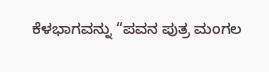ಕೆಳಭಾಗವನ್ನು “ಪವನ ಪುತ್ರ ಮಂಗಲ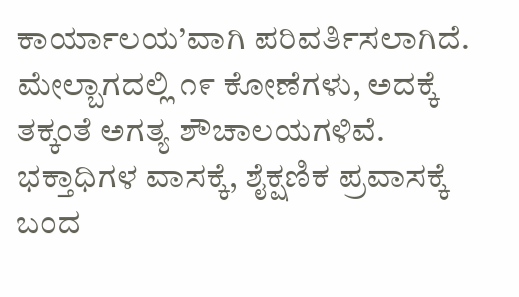ಕಾರ್ಯಾಲಯ’ವಾಗಿ ಪರಿವರ್ತಿಸಲಾಗಿದೆ. ಮೇಲ್ಬಾಗದಲ್ಲಿ ೧೯ ಕೋಣೆಗಳು, ಅದಕ್ಕೆ ತಕ್ಕಂತೆ ಅಗತ್ಯ ಶೌಚಾಲಯಗಳಿವೆ. ಭಕ್ತಾಧಿಗಳ ವಾಸಕ್ಕೆ, ಶೈಕ್ಷಣಿಕ ಪ್ರವಾಸಕ್ಕೆ ಬಂದ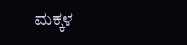ಮಕ್ಕಳ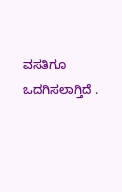ವಸತಿಗೂ ಒದಗಿಸಲಾಗ್ತಿದೆ .